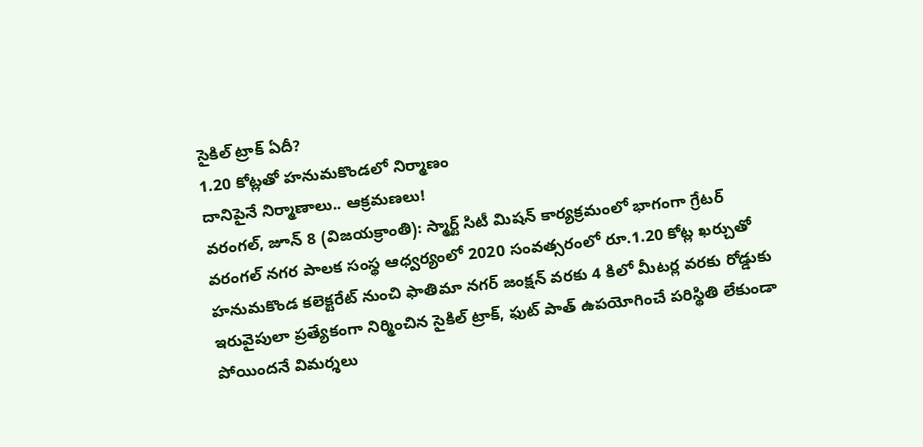సైకిల్ ట్రాక్ ఏదీ?
1.20 కోట్లతో హనుమకొండలో నిర్మాణం
దానిపైనే నిర్మాణాలు.. ఆక్రమణలు!
వరంగల్, జూన్ 8 (విజయక్రాంతి): స్మార్ట్ సిటీ మిషన్ కార్యక్రమంలో భాగంగా గ్రేటర్ వరంగల్ నగర పాలక సంస్థ ఆధ్వర్యంలో 2020 సంవత్సరంలో రూ.1.20 కోట్ల ఖర్చుతో హనుమకొండ కలెక్టరేట్ నుంచి ఫాతిమా నగర్ జంక్షన్ వరకు 4 కిలో మీటర్ల వరకు రోడ్డుకు ఇరువైపులా ప్రత్యేకంగా నిర్మించిన సైకిల్ ట్రాక్, ఫుట్ పాత్ ఉపయోగించే పరిస్థితి లేకుండా పోయిందనే విమర్శలు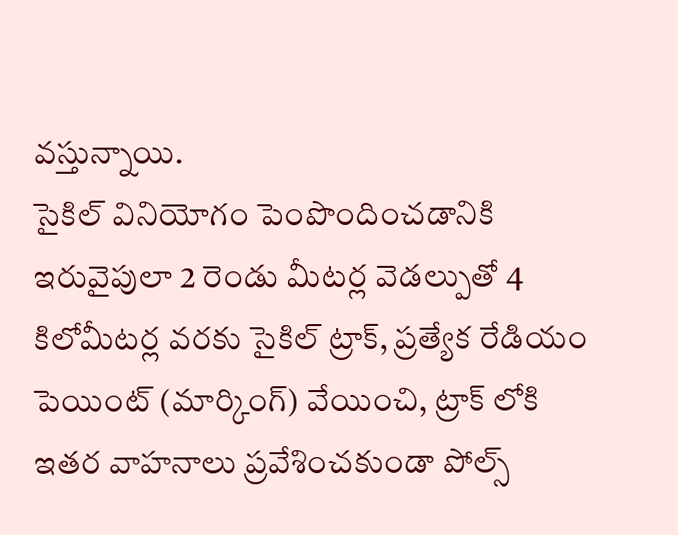వస్తున్నాయి.
సైకిల్ వినియోగం పెంపొందించడానికి ఇరువైపులా 2 రెండు మీటర్ల వెడల్పుతో 4 కిలోమీటర్ల వరకు సైకిల్ ట్రాక్, ప్రత్యేక రేడియం పెయింట్ (మార్కింగ్) వేయించి, ట్రాక్ లోకి ఇతర వాహనాలు ప్రవేశించకుండా పోల్స్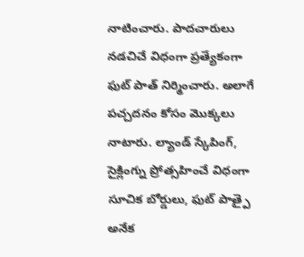నాటించారు. పాదచారులు నడచిచే విధంగా ప్రత్యేకంగా ఫుట్ పాత్ నిర్మించారు. అలాగే పచ్చదనం కోసం మొక్కలు నాటారు. ల్యాండ్ స్కేపింగ్, సైక్లింగ్ను ప్రోత్సహించే విధంగా సూచిక బోర్డులు, ఫుట్ పాత్పై అనేక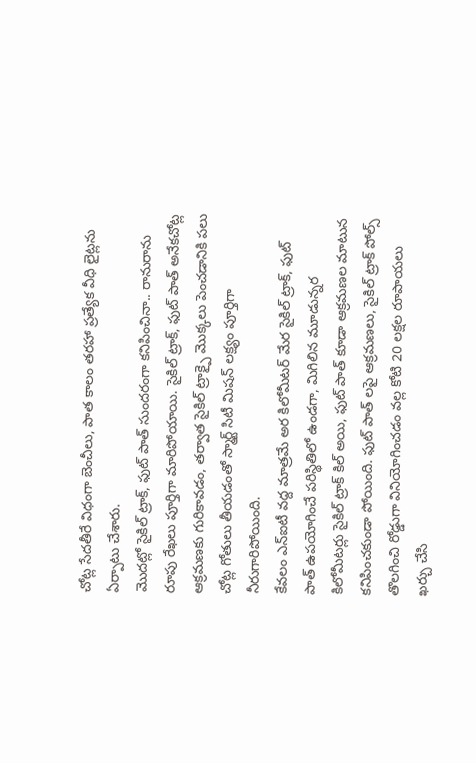చోట్ల సేదతీరే విధంగా బెంచీలు, పాత కాలం తరహా ప్రత్యేక వీధి లైట్లను ఏర్పాటు చేశారు.
మొదట్లో సైకిల్ ట్రాక్, ఫుట్ పాత్ సుందరంగా కనిపించినా.. రానురాను రూపు రేఖలు పూర్తిగా మారిపోయాయి. సైకిల్ ట్రాక్, ఫుట్ పాత్ అనేకచోట్ల ఆక్రమణకు గురికావడం, తర్వాత సైకిల్ ట్రాక్పై మొక్కలు పెంచడానికి పలు చోట్ల గోతులు తీయడంతో స్మార్ట్ సిటీ మిషన్ లక్ష్యం పూర్తిగా నీరుగారిపోయింది.
కేవలం ఎన్ఐటీ వద్ద మాత్రమే అర కిలోమీటర్ మేర సైకిల్ ట్రాక్, ఫుట్ పాత్ ఉపయోగించే పరిస్థితిలో ఉండగా, మిగిలిన మూడున్నర కిలోమీటర్లు సైకిల్ ట్రాక్ కిల్ అయి, ఫుట్ పాత్ కూడా ఆక్రమణల మాటున కనిపించకుండా పోయింది. ఫుట్ పాత్ లపై ఆక్రమణలు, సైకిల్ ట్రాక్ పోల్స్ తొలగించి రోడ్డుగా వినియోగించడం వల్ల కోటి 20 లక్షల రూపాయలు ఖర్చు చేసి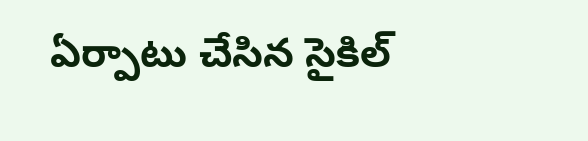ఏర్పాటు చేసిన సైకిల్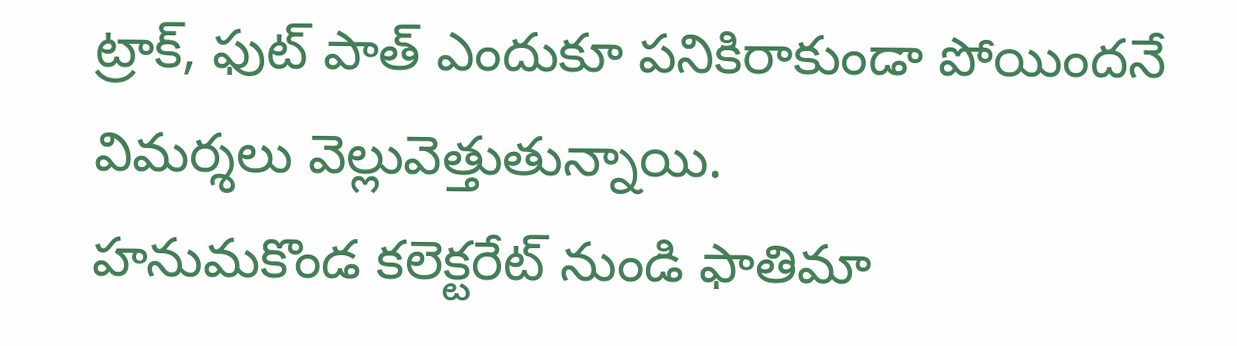ట్రాక్, ఫుట్ పాత్ ఎందుకూ పనికిరాకుండా పోయిందనే విమర్శలు వెల్లువెత్తుతున్నాయి.
హనుమకొండ కలెక్టరేట్ నుండి ఫాతిమా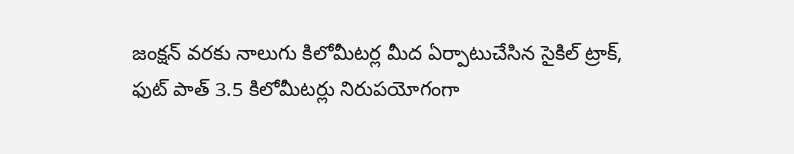జంక్షన్ వరకు నాలుగు కిలోమీటర్ల మీద ఏర్పాటుచేసిన సైకిల్ ట్రాక్, ఫుట్ పాత్ 3.5 కిలోమీటర్లు నిరుపయోగంగా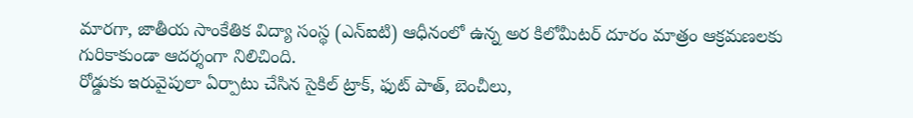మారగా, జాతీయ సాంకేతిక విద్యా సంస్థ (ఎన్ఐటి) ఆధీనంలో ఉన్న అర కిలోమీటర్ దూరం మాత్రం ఆక్రమణలకు గురికాకుండా ఆదర్శంగా నిలిచింది.
రోడ్డుకు ఇరువైపులా ఏర్పాటు చేసిన సైకిల్ ట్రాక్, ఫుట్ పాత్, బెంచీలు,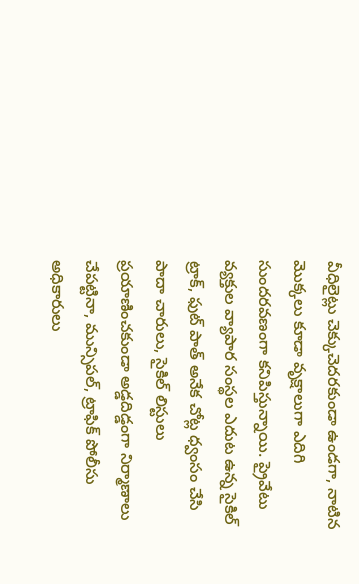వీధిలైట్లు చెక్కుచెదరకుండా ఉండగా, నాటిన మొక్కలు కూడా వృక్షాలుగా ఎదిగి సుందరవణంగా కనిపిస్తున్నాయి. ప్రైవేటు వ్యక్తుల వ్యాపార సంస్థల ఎదుట ఉన్న సైకిల్ ట్రాక్, ఫుట్ పాత్ అనేక చోట్ల ధ్వంసం చేసి పాదా చారులు, సైకిల్ లిస్టులు ప్రయాణించకుండా అడ్డదిడ్డంగా నిర్మాణాలు చేపట్టినా, మున్సిపల్, ట్రాఫిక్ పోలీసు అధికారులు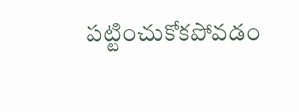పట్టించుకోకపోవడం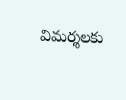విమర్శలకు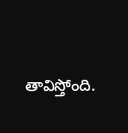తావిస్తోంది.